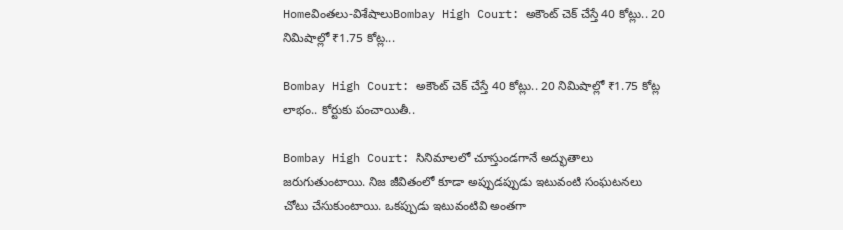Homeవింతలు-విశేషాలుBombay High Court: అకౌంట్ చెక్ చేస్తే 40 కోట్లు.. 20 నిమిషాల్లో ₹1.75 కోట్ల...

Bombay High Court: అకౌంట్ చెక్ చేస్తే 40 కోట్లు.. 20 నిమిషాల్లో ₹1.75 కోట్ల లాభం.. కోర్టుకు పంచాయితీ..

Bombay High Court: సినిమాలలో చూస్తుండగానే అద్భుతాలు జరుగుతుంటాయి. నిజ జీవితంలో కూడా అప్పుడప్పుడు ఇటువంటి సంఘటనలు చోటు చేసుకుంటాయి. ఒకప్పుడు ఇటువంటివి అంతగా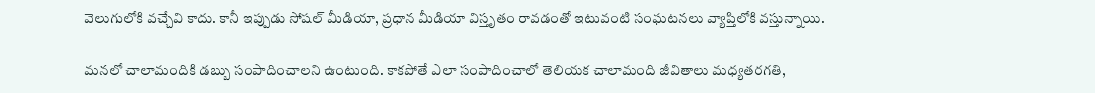వెలుగులోకి వచ్చేవి కాదు. కానీ ఇప్పుడు సోషల్ మీడియా, ప్రధాన మీడియా విస్తృతం రావడంతో ఇటువంటి సంఘటనలు వ్యాప్తిలోకి వస్తున్నాయి.

మనలో చాలామందికి డబ్బు సంపాదించాలని ఉంటుంది. కాకపోతే ఎలా సంపాదించాలో తెలియక చాలామంది జీవితాలు మధ్యతరగతి,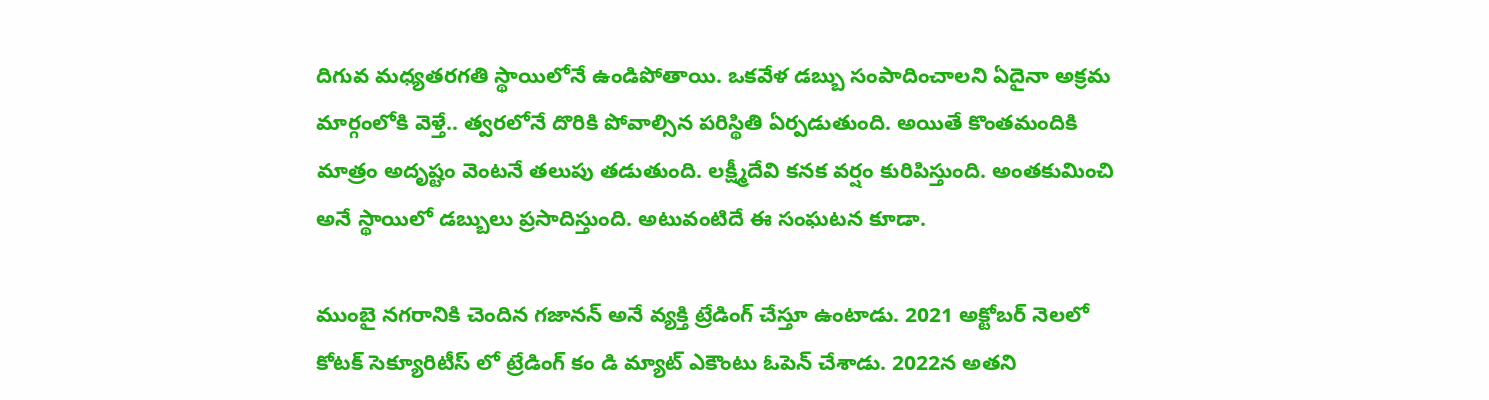దిగువ మధ్యతరగతి స్థాయిలోనే ఉండిపోతాయి. ఒకవేళ డబ్బు సంపాదించాలని ఏదైనా అక్రమ మార్గంలోకి వెళ్తే.. త్వరలోనే దొరికి పోవాల్సిన పరిస్థితి ఏర్పడుతుంది. అయితే కొంతమందికి మాత్రం అదృష్టం వెంటనే తలుపు తడుతుంది. లక్ష్మీదేవి కనక వర్షం కురిపిస్తుంది. అంతకుమించి అనే స్థాయిలో డబ్బులు ప్రసాదిస్తుంది. అటువంటిదే ఈ సంఘటన కూడా.

ముంబై నగరానికి చెందిన గజానన్ అనే వ్యక్తి ట్రేడింగ్ చేస్తూ ఉంటాడు. 2021 అక్టోబర్ నెలలో కోటక్ సెక్యూరిటీస్ లో ట్రేడింగ్ కం డి మ్యాట్ ఎకౌంటు ఓపెన్ చేశాడు. 2022న అతని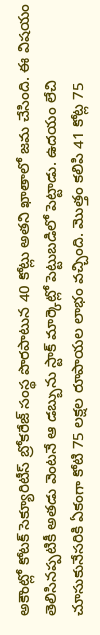అకౌంట్లో కోటక్ సెక్యూరిటీస్ బ్రోకరేజ్ సంస్థ పొరపాటున 40 కోట్లు అతని ఖాతాలో జమ చేసింది. ఈ విషయం తెలిసినప్పటికీ అతడు వెంటనే ఆ డబ్బును స్టాక్ మార్కెట్లో పెట్టుబడిలో పెట్టాడు. ఉదయం లేచి చూసుకునేసరికి ఏకంగా కోటి 75 లక్షల రూపాయల లాభం వచ్చింది. మొత్తం కలిపి 41 కోట్ల 75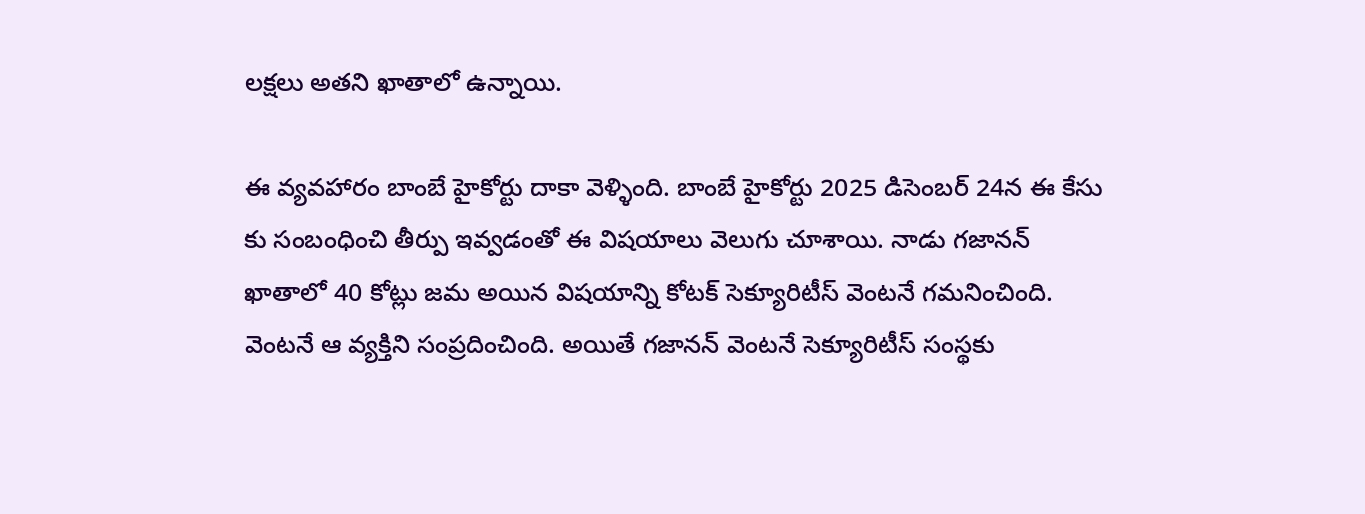లక్షలు అతని ఖాతాలో ఉన్నాయి.

ఈ వ్యవహారం బాంబే హైకోర్టు దాకా వెళ్ళింది. బాంబే హైకోర్టు 2025 డిసెంబర్ 24న ఈ కేసు కు సంబంధించి తీర్పు ఇవ్వడంతో ఈ విషయాలు వెలుగు చూశాయి. నాడు గజానన్ ఖాతాలో 40 కోట్లు జమ అయిన విషయాన్ని కోటక్ సెక్యూరిటీస్ వెంటనే గమనించింది. వెంటనే ఆ వ్యక్తిని సంప్రదించింది. అయితే గజానన్ వెంటనే సెక్యూరిటీస్ సంస్థకు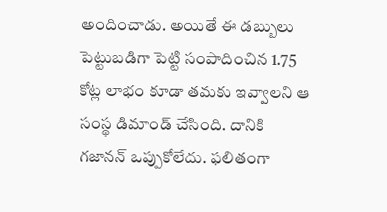అందించాడు. అయితే ఈ డబ్బులు పెట్టుబడిగా పెట్టి సంపాదించిన 1.75 కోట్ల లాభం కూడా తమకు ఇవ్వాలని ఆ సంస్థ డిమాండ్ చేసింది. దానికి గజానన్ ఒప్పుకోలేదు. ఫలితంగా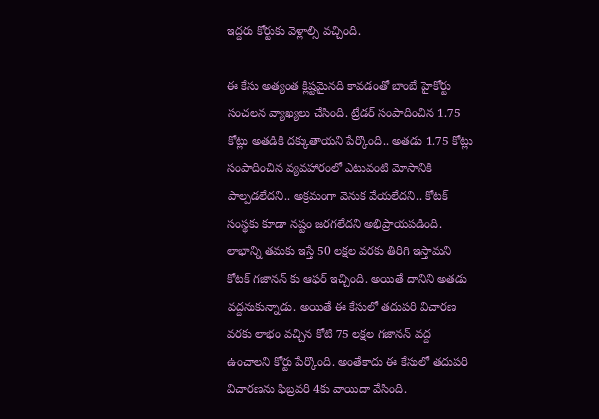ఇద్దరు కోర్టుకు వెళ్లాల్సి వచ్చింది.

ఈ కేసు అత్యంత క్లిష్టమైనది కావడంతో బాంబే హైకోర్టు సంచలన వ్యాఖ్యలు చేసింది. ట్రేడర్ సంపాదించిన 1.75 కోట్లు అతడికి దక్కుతాయని పేర్కొంది.. అతడు 1.75 కోట్లు సంపాదించిన వ్యవహారంలో ఎటువంటి మోసానికి పాల్పడలేదని.. అక్రమంగా వెనుక వేయలేదని.. కోటక్ సంస్థకు కూడా నష్టం జరగలేదని అభిప్రాయపడింది. లాభాన్ని తమకు ఇస్తే 50 లక్షల వరకు తిరిగి ఇస్తామని కోటక్ గజానన్ కు ఆఫర్ ఇచ్చింది. అయితే దానిని అతడు వద్దనుకున్నాడు. అయితే ఈ కేసులో తదుపరి విచారణ వరకు లాభం వచ్చిన కోటి 75 లక్షల గజానన్ వద్ద ఉంచాలని కోర్టు పేర్కొంది. అంతేకాదు ఈ కేసులో తదుపరి విచారణను ఫిబ్రవరి 4కు వాయిదా వేసింది.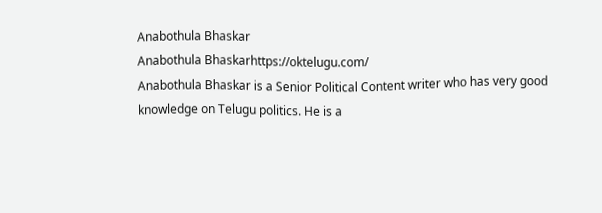Anabothula Bhaskar
Anabothula Bhaskarhttps://oktelugu.com/
Anabothula Bhaskar is a Senior Political Content writer who has very good knowledge on Telugu politics. He is a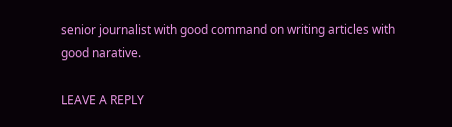senior journalist with good command on writing articles with good narative.

LEAVE A REPLY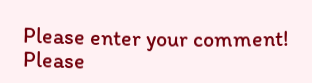Please enter your comment!
Please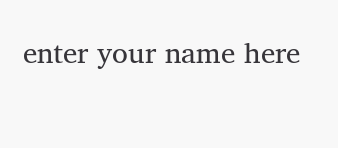enter your name here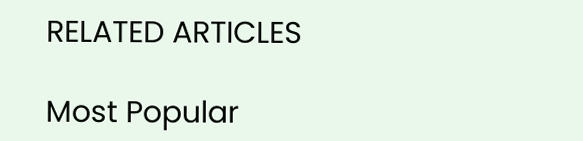RELATED ARTICLES

Most Popular